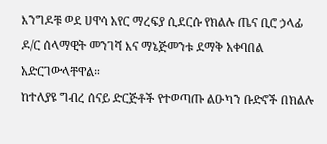እንግዶቹ ወደ ሀዋሳ አየር ማረፍያ ሲደርሱ የክልሉ ጤና ቢሮ ኃላፊ ዶ/ር ሰላማዊት መንገሻ እና ማኔጅመንቱ ደማቅ አቀባበል አድርገውላቸዋል።
ከተለያዩ ግብረ ሰናይ ድርጅቶች የተወጣጡ ልዑካን ቡድኖች በክልሉ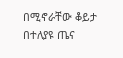በሚኖራቸው ቆይታ በተለያዩ ጤና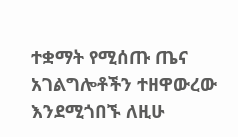ተቋማት የሚሰጡ ጤና አገልግሎቶችን ተዘዋውረው እንደሚጎበኙ ለዚሁ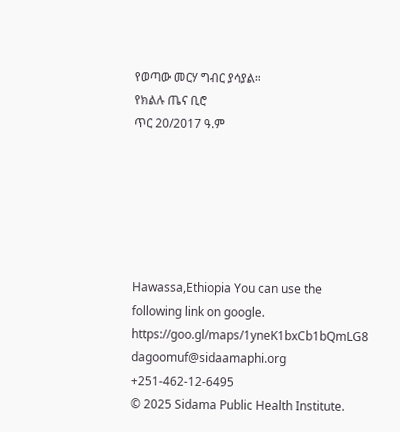የወጣው መርሃ ግብር ያሳያል።
የክልሉ ጤና ቢሮ
ጥር 20/2017 ዓ.ም






Hawassa,Ethiopia You can use the following link on google. https://goo.gl/maps/1yneK1bxCb1bQmLG8
dagoomuf@sidaamaphi.org
+251-462-12-6495
© 2025 Sidama Public Health Institute.